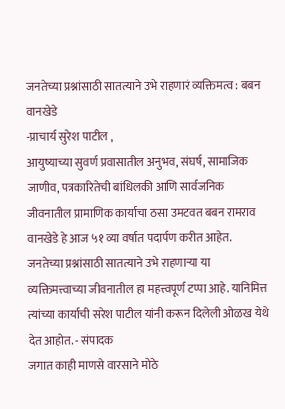जनतेच्या प्रश्नांसाठी सातत्याने उभे राहणारं व्यक्तिमत्व : बबन वानखेडे
-प्राचार्य सुरेश पाटील ,
आयुष्याच्या सुवर्ण प्रवासातील अनुभव, संघर्ष, सामाजिक जाणीव, पत्रकारितेची बांधिलकी आणि सार्वजनिक जीवनातील प्रामाणिक कार्याचा ठसा उमटवत बबन रामराव वानखेडे हे आज ५१ व्या वर्षात पदार्पण करीत आहेत. जनतेच्या प्रश्नांसाठी सातत्याने उभे राहणाऱ्या या व्यक्तिमत्त्वाच्या जीवनातील हा महत्त्वपूर्ण टप्पा आहे. यानिमित्त त्यांच्या कार्याची सरेश पाटील यांनी करून दिलेली ओळख येथे देत आहोत. - संपादक
जगात काही माणसे वारसाने मोठे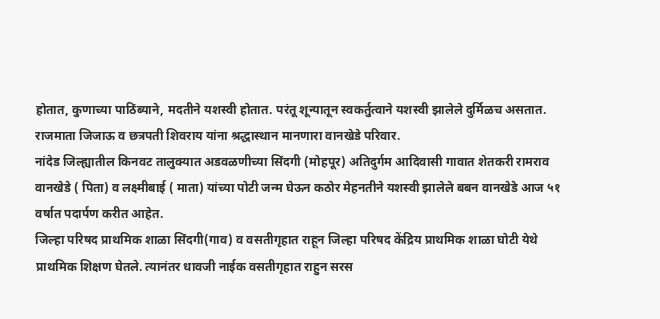होतात, कुणाच्या पाठिंब्याने, मदतीने यशस्वी होतात. परंतू शून्यातून स्वकर्तुत्वाने यशस्वी झालेले दुर्मिळच असतात. राजमाता जिजाऊ व छत्रपती शिवराय यांना श्रद्धास्थान मानणारा वानखेडे परिवार.
नांदेड जिल्ह्यातील किनवट तालुक्यात अडवळणीच्या सिंदगी (मोहपूर) अतिदुर्गम आदिवासी गावात शेतकरी रामराव वानखेडे ( पिता) व लक्ष्मीबाई ( माता) यांच्या पोटी जन्म घेऊन कठोर मेहनतीने यशस्वी झालेले बबन वानखेडे आज ५१ वर्षात पदार्पण करीत आहेत.
जिल्हा परिषद प्राथमिक शाळा सिंदगी(गाव) व वसतीगृहात राहून जिल्हा परिषद केंद्रिय प्राथमिक शाळा घोटी येथे प्राथमिक शिक्षण घेतले. त्यानंतर धावजी नाईक वसतीगृहात राहुन सरस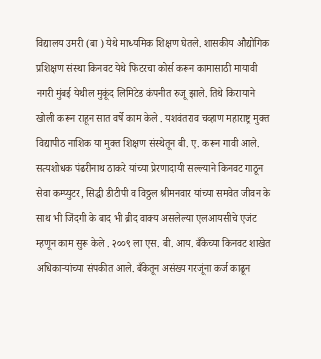विद्यालय उमरी (बा ) येथे माध्यमिक शिक्षण घेतले. शासकीय औद्योगिक प्रशिक्षण संस्था किनवट येथे फिटरचा कोर्स करून कामासाठी मायावी नगरी मुंबई येथील मुकूंद लिमिटेड कंपनीत रुजू झाले. तिथे किरायाने खोली करून राहून सात वर्षे काम केले . यशवंतराव चव्हाण महाराष्ट्र मुक्त विद्यापीठ नाशिक या मुक्त शिक्षण संस्थेतून बी. ए. करून गावी आले.
सत्यशोधक पंढरीनाथ ठाकरे यांच्या प्रेरणादायी सल्ल्याने किनवट गाठून सेवा कम्प्युटर, सिद्धी डीटीपी व विठ्ठल श्रीमनवार यांच्या समवेत जीवन के साथ भी जिंदगी के बाद भी ब्रीद वाक्य असलेल्या एलआयसीचे एजंट म्हणून काम सुरू केले . २००९ ला एस. बी. आय. बँकेच्या किनवट शाखेत अधिकाऱ्यांच्या संपकीत आले. बँकेतून असंख्य गरजूंना कर्ज काढून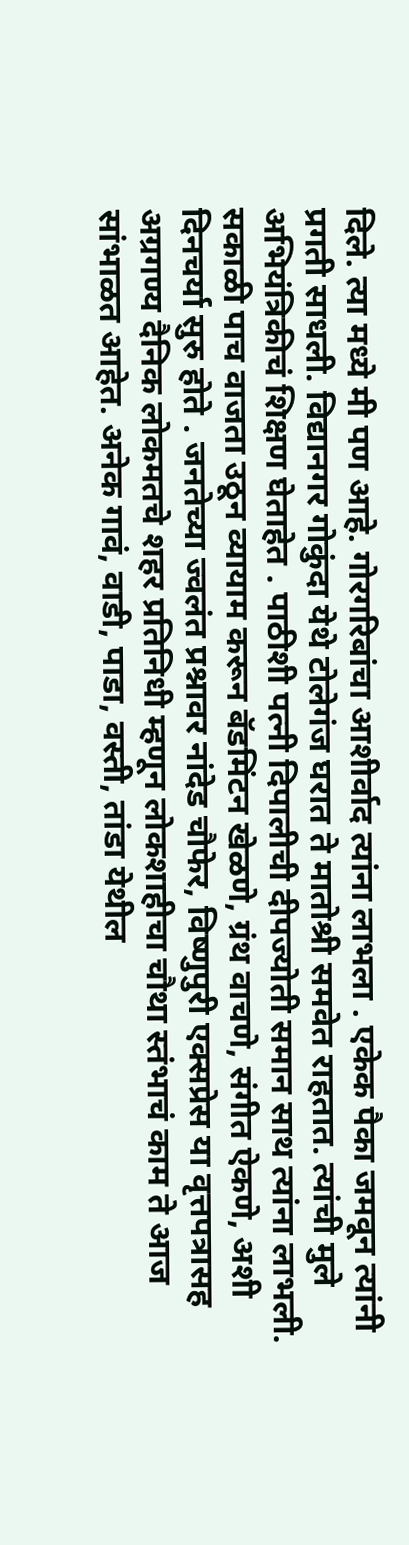दिले. त्या मध्ये मी पण आहे. गोरगरिबांचा आशीर्वाद त्यांना लाभला . एकेक पैका जमवून त्यांनी प्रगती साधली. विद्यानगर गोकुंदा येथे टोलेगंज घरात ते मातोश्री समवेत राहतात. त्यांची मुले अभियंत्रिकीचं शिक्षण घेताहेत . पाठीशी पत्नी दिपालीची दीपज्योती समान साथ त्यांना लाभली.
सकाळी पाच वाजता उठून व्यायाम करून बॅडमिंटन खेळणे, ग्रंथ वाचणे, संगीत ऐकणे, अशी दिनचर्या सुरु होते . जनतेच्या ज्वलंत प्रश्नावर नांदेड चौफेर, विष्णुपुरी एक्सप्रेस या वृत्तपत्रासह अग्रगण्य दैनिक लोकमतचे शहर प्रतिनिधी म्हणून लोकशाहीचा चौथा स्तंभाचं काम ते आज सांभाळत आहेत. अनेक गावं, वाडी, पाडा, वस्ती, तांडा येथील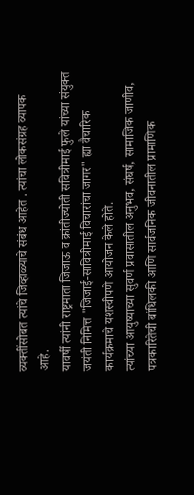व्यक्तींसोबत त्यांचे जिव्हाळ्याचे संबंध आहेत . त्यांचा लोकसंग्रह व्यापक आहे.
यावर्षी त्यांनी राष्ट्रमाता जिजाऊ व क्रांतीज्योती सवित्रीमाई फुले यांच्या संयुक्त जयंती निमित्त "जिजाई-सावित्रीमाई विचारांचा जागर" ह्या वैचारिक कार्यक्रमाचे यशस्वीपणे आयोजन केले होते.
त्यांच्या आयुष्याच्या सुवर्ण प्रवासातील अनुभव, संघर्ष, सामाजिक जाणीव, पत्रकारितेची बांधिलकी आणि सार्वजनिक जीवनातील प्रामाणिक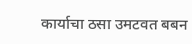कार्याचा ठसा उमटवत बबन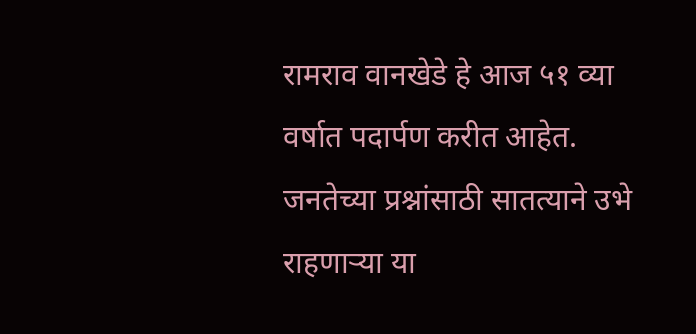रामराव वानखेडे हे आज ५१ व्या वर्षात पदार्पण करीत आहेत. जनतेच्या प्रश्नांसाठी सातत्याने उभे राहणाऱ्या या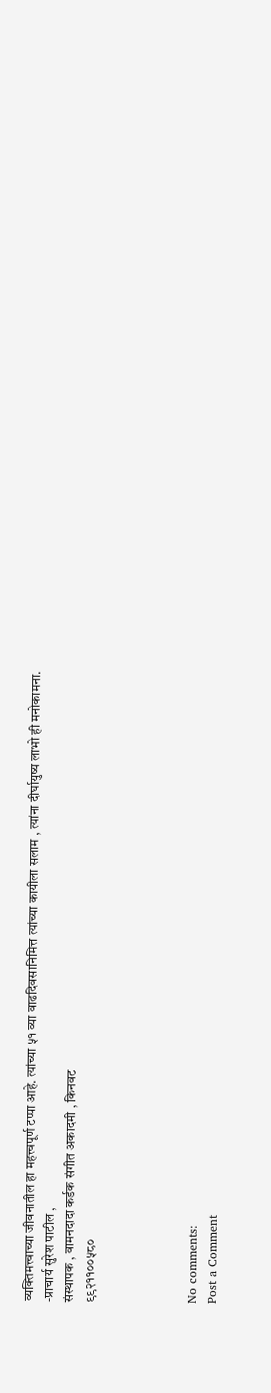व्यक्तिमत्त्वाच्या जीवनातील हा महत्त्वपूर्ण टप्पा आहे. त्यांच्या ५१ व्या वाढदिवसानिमित्त त्यांच्या कायीला सलाम , त्यांना दीर्घायुष्य लाभो ही मनोकामना.
-प्राचार्य सुरेश पाटील ,
संस्थापक , वामनदादा कर्डक संगीत अकादमी , किनवट
९९२११००५८०




No comments:
Post a Comment